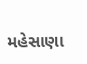મહેસાણા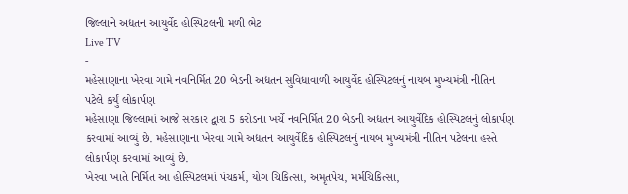જિલ્લાને અદ્યતન આયુર્વેદ હોસ્પિટલની મળી ભેટ
Live TV
-
મહેસાણાના ખેરવા ગામે નવનિર્મિત 20 બેડની અદ્યતન સુવિધાવાળી આયુર્વેદ હોસ્પિટલનું નાયબ મુખ્યમંત્રી નીતિન પટેલે કર્યું લોકાર્પણ
મહેસાણા જિલ્લામાં આજે સરકાર દ્વારા 5 કરોડના ખર્ચે નવનિર્મિત 20 બેડની અદ્યતન આયુર્વેદિક હોસ્પિટલનું લોકાર્પણ કરવામાં આવ્યું છે. મહેસાણાના ખેરવા ગામે અદ્યતન આયુર્વેદિક હોસ્પિટલનું નાયબ મુખ્યમંત્રી નીતિન પટેલના હસ્તે લોકાર્પણ કરવામાં આવ્યું છે.
ખેરવા ખાતે નિર્મિત આ હોસ્પિટલમાં પંચકર્મ, યોગ ચિકિત્સા, અમૃતપેચ, મર્મચિકિત્સા,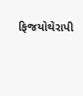ફિજયોથેરાપી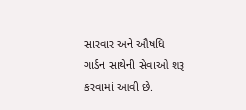સારવાર અને ઔષધિ ગાર્ડન સાથેની સેવાઓ શરૂ કરવામાં આવી છે.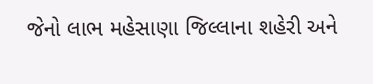જેનો લાભ મહેસાણા જિલ્લાના શહેરી અને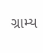ગ્રામ્ય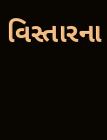વિસ્તારના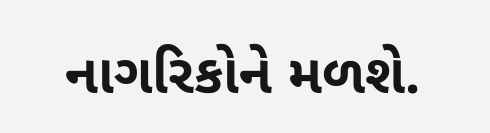નાગરિકોને મળશે.